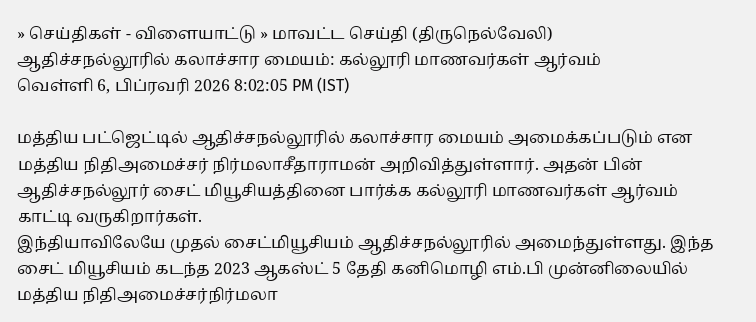» செய்திகள் - விளையாட்டு » மாவட்ட செய்தி (திருநெல்வேலி)
ஆதிச்சநல்லூரில் கலாச்சார மையம்: கல்லூரி மாணவர்கள் ஆர்வம்
வெள்ளி 6, பிப்ரவரி 2026 8:02:05 PM (IST)

மத்திய பட்ஜெட்டில் ஆதிச்சநல்லூரில் கலாச்சார மையம் அமைக்கப்படும் என மத்திய நிதிஅமைச்சர் நிர்மலாசீதாராமன் அறிவித்துள்ளார். அதன் பின் ஆதிச்சநல்லூர் சைட் மியூசியத்தினை பார்க்க கல்லூரி மாணவர்கள் ஆர்வம் காட்டி வருகிறார்கள்.
இந்தியாவிலேயே முதல் சைட்மியூசியம் ஆதிச்சநல்லூரில் அமைந்துள்ளது. இந்த சைட் மியூசியம் கடந்த 2023 ஆகஸ்ட் 5 தேதி கனிமொழி எம்.பி முன்னிலையில் மத்திய நிதிஅமைச்சர்நிர்மலா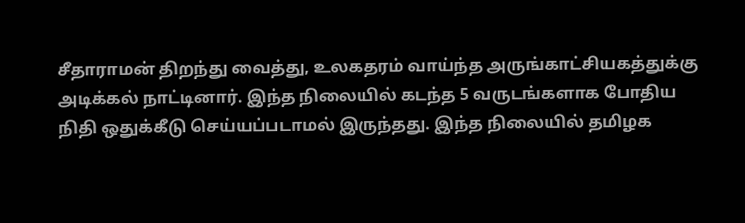சீதாராமன் திறந்து வைத்து, உலகதரம் வாய்ந்த அருங்காட்சியகத்துக்கு அடிக்கல் நாட்டினார். இந்த நிலையில் கடந்த 5 வருடங்களாக போதிய நிதி ஒதுக்கீடு செய்யப்படாமல் இருந்தது. இந்த நிலையில் தமிழக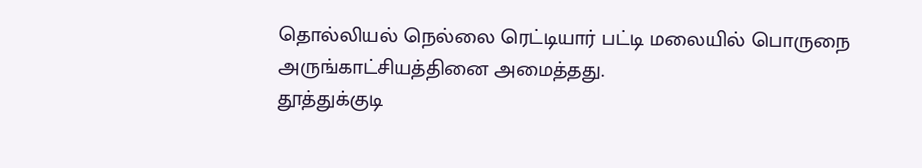தொல்லியல் நெல்லை ரெட்டியார் பட்டி மலையில் பொருநை அருங்காட்சியத்தினை அமைத்தது.
தூத்துக்குடி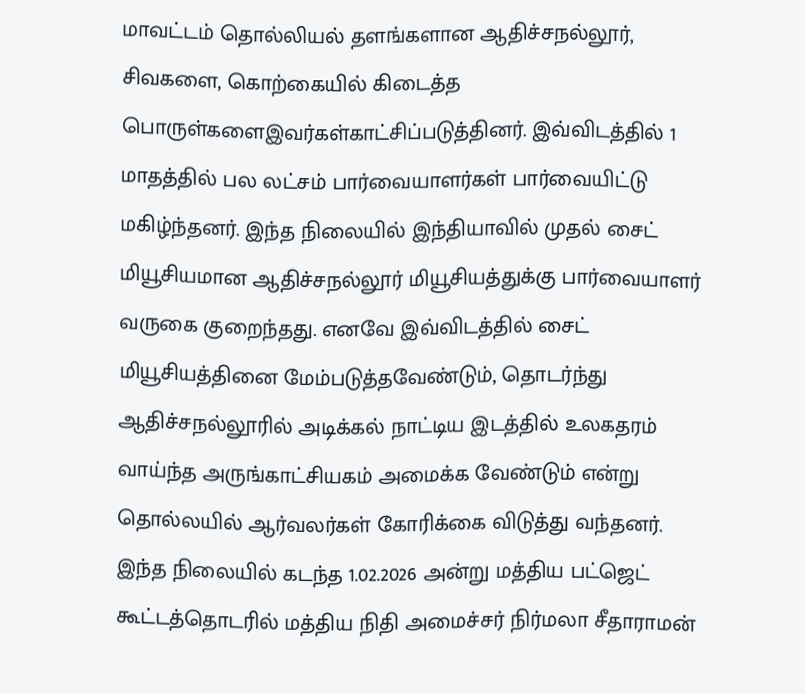மாவட்டம் தொல்லியல் தளங்களான ஆதிச்சநல்லூர், சிவகளை, கொற்கையில் கிடைத்த பொருள்களைஇவர்கள்காட்சிப்படுத்தினர். இவ்விடத்தில் 1 மாதத்தில் பல லட்சம் பார்வையாளர்கள் பார்வையிட்டு மகிழ்ந்தனர். இந்த நிலையில் இந்தியாவில் முதல் சைட் மியூசியமான ஆதிச்சநல்லூர் மியூசியத்துக்கு பார்வையாளர் வருகை குறைந்தது. எனவே இவ்விடத்தில் சைட் மியூசியத்தினை மேம்படுத்தவேண்டும், தொடர்ந்து ஆதிச்சநல்லூரில் அடிக்கல் நாட்டிய இடத்தில் உலகதரம் வாய்ந்த அருங்காட்சியகம் அமைக்க வேண்டும் என்று தொல்லயில் ஆர்வலர்கள் கோரிக்கை விடுத்து வந்தனர்.
இந்த நிலையில் கடந்த 1.02.2026 அன்று மத்திய பட்ஜெட் கூட்டத்தொடரில் மத்திய நிதி அமைச்சர் நிர்மலா சீதாராமன்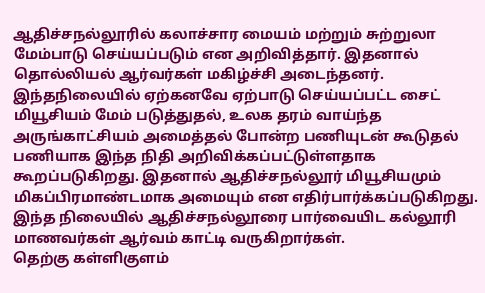ஆதிச்சநல்லூரில் கலாச்சார மையம் மற்றும் சுற்றுலா மேம்பாடு செய்யப்படும் என அறிவித்தார். இதனால் தொல்லியல் ஆர்வர்கள் மகிழ்ச்சி அடைந்தனர். இந்தநிலையில் ஏற்கனவே ஏற்பாடு செய்யப்பட்ட சைட் மியூசியம் மேம் படுத்துதல், உலக தரம் வாய்ந்த அருங்காட்சியம் அமைத்தல் போன்ற பணியுடன் கூடுதல் பணியாக இந்த நிதி அறிவிக்கப்பட்டுள்ளதாக கூறப்படுகிறது. இதனால் ஆதிச்சநல்லூர் மியூசியமும் மிகப்பிரமாண்டமாக அமையும் என எதிர்பார்க்கப்படுகிறது. இந்த நிலையில் ஆதிச்சநல்லூரை பார்வையிட கல்லூரி மாணவர்கள் ஆர்வம் காட்டி வருகிறார்கள்.
தெற்கு கள்ளிகுளம்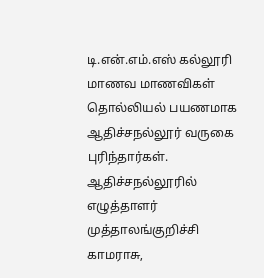டி.என்.எம்.எஸ் கல்லூரி மாணவ மாணவிகள் தொல்லியல் பயணமாக ஆதிச்சநல்லூர் வருகை புரிந்தார்கள். ஆதிச்சநல்லூரில் எழுத்தாளர் முத்தாலங்குறிச்சி காமராசு,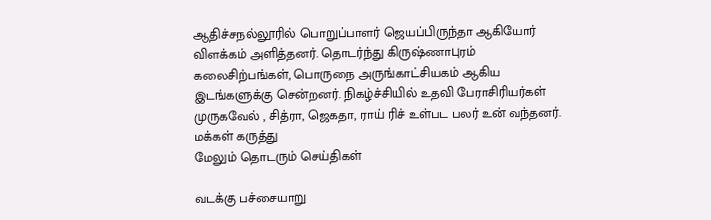ஆதிச்சநல்லூரில் பொறுப்பாளர் ஜெயப்பிருந்தா ஆகியோர் விளக்கம் அளித்தனர். தொடர்ந்து கிருஷ்ணாபுரம் கலைசிற்பங்கள், பொருநை அருங்காட்சியகம் ஆகிய இடங்களுக்கு சென்றனர். நிகழ்ச்சியில் உதவி பேராசிரியர்கள் முருகவேல் , சித்ரா, ஜெகதா, ராய் ரிச் உள்பட பலர் உன் வந்தனர்.
மக்கள் கருத்து
மேலும் தொடரும் செய்திகள்

வடக்கு பச்சையாறு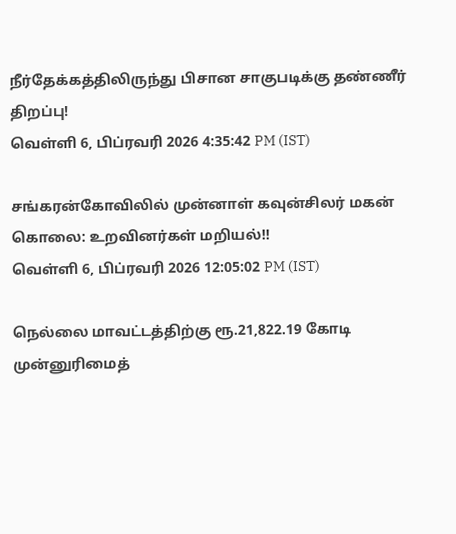நீர்தேக்கத்திலிருந்து பிசான சாகுபடிக்கு தண்ணீர் திறப்பு!
வெள்ளி 6, பிப்ரவரி 2026 4:35:42 PM (IST)

சங்கரன்கோவிலில் முன்னாள் கவுன்சிலர் மகன் கொலை: உறவினர்கள் மறியல்!!
வெள்ளி 6, பிப்ரவரி 2026 12:05:02 PM (IST)

நெல்லை மாவட்டத்திற்கு ரூ.21,822.19 கோடி முன்னுரிமைத்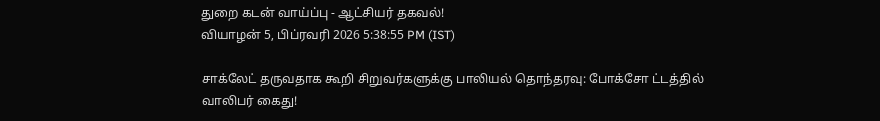துறை கடன் வாய்ப்பு - ஆட்சியர் தகவல்!
வியாழன் 5, பிப்ரவரி 2026 5:38:55 PM (IST)

சாக்லேட் தருவதாக கூறி சிறுவர்களுக்கு பாலியல் தொந்தரவு: போக்சோ ட்டத்தில் வாலிபர் கைது!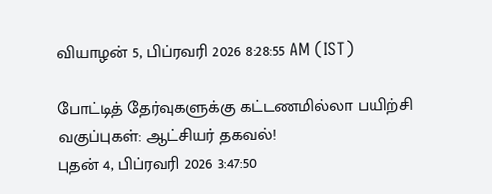வியாழன் 5, பிப்ரவரி 2026 8:28:55 AM (IST)

போட்டித் தேர்வுகளுக்கு கட்டணமில்லா பயிற்சி வகுப்புகள்: ஆட்சியர் தகவல்!
புதன் 4, பிப்ரவரி 2026 3:47:50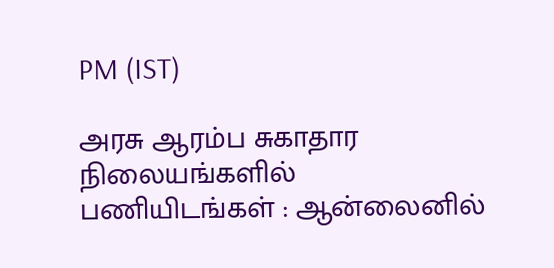PM (IST)

அரசு ஆரம்ப சுகாதார நிலையங்களில் பணியிடங்கள் : ஆன்லைனில்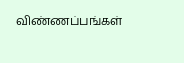விண்ணப்பங்கள்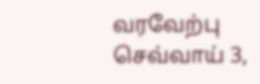வரவேற்பு
செவ்வாய் 3,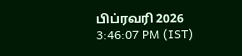பிப்ரவரி 2026 3:46:07 PM (IST)